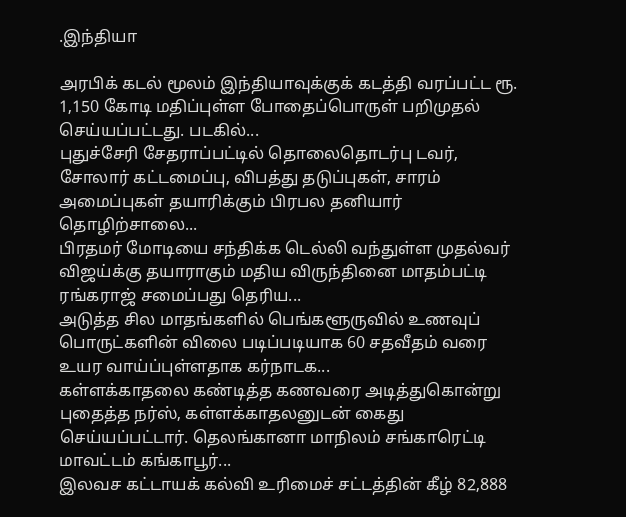.இந்தியா

அரபிக் கடல் மூலம் இந்தியாவுக்குக் கடத்தி வரப்பட்ட ரூ. 1,150 கோடி மதிப்புள்ள போதைப்பொருள் பறிமுதல் செய்யப்பட்டது. படகில்...
புதுச்சேரி சேதராப்பட்டில் தொலைதொடர்பு டவர், சோலார் கட்டமைப்பு, விபத்து தடுப்புகள், சாரம் அமைப்புகள் தயாரிக்கும் பிரபல தனியார் தொழிற்சாலை...
பிரதமர் மோடியை சந்திக்க டெல்லி வந்துள்ள முதல்வர் விஜய்க்கு தயாராகும் மதிய விருந்தினை மாதம்பட்டி ரங்கராஜ் சமைப்பது தெரிய...
அடுத்த சில மாதங்களில் பெங்களூருவில் உணவுப் பொருட்களின் விலை படிப்படியாக 60 சதவீதம் வரை உயர வாய்ப்புள்ளதாக கர்நாடக...
கள்ளக்காதலை கண்டித்த கணவரை அடித்துகொன்று புதைத்த நர்ஸ், கள்ளக்காதலனுடன் கைது செய்யப்பட்டார். தெலங்கானா மாநிலம் சங்காரெட்டி மாவட்டம் கங்காபூர்...
இலவச கட்டாயக் கல்வி உரிமைச் சட்டத்தின் கீழ் 82,888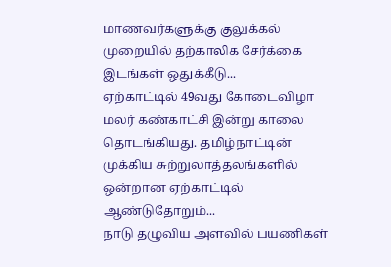மாணவர்களுக்கு குலுக்கல் முறையில் தற்காலிக சேர்க்கை இடங்கள் ஒதுக்கீடு...
ஏற்காட்டில் 49வது கோடைவிழா மலர் கண்காட்சி இன்று காலை தொடங்கியது. தமிழ்நாட்டின் முக்கிய சுற்றுலாத்தலங்களில் ஒன்றான ஏற்காட்டில் ஆண்டுதோறும்...
நாடு தழுவிய அளவில் பயணிகள்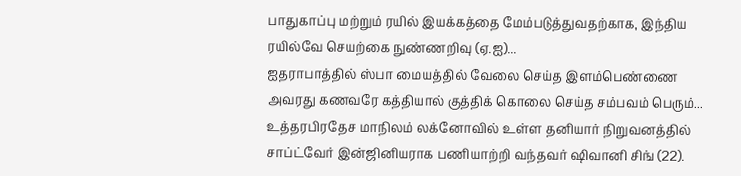பாதுகாப்பு மற்றும் ரயில் இயக்கத்தை மேம்படுத்துவதற்காக, இந்திய ரயில்வே செயற்கை நுண்ணறிவு (ஏ.ஐ)...
ஐதராபாத்தில் ஸ்பா மையத்தில் வேலை செய்த இளம்பெண்ணை அவரது கணவரே கத்தியால் குத்திக் கொலை செய்த சம்பவம் பெரும்...
உத்தரபிரதேச மாநிலம் லக்னோவில் உள்ள தனியார் நிறுவனத்தில் சாப்ட்வேர் இன்ஜினியராக பணியாற்றி வந்தவர் ஷிவானி சிங் (22).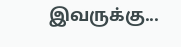இவருக்கு...